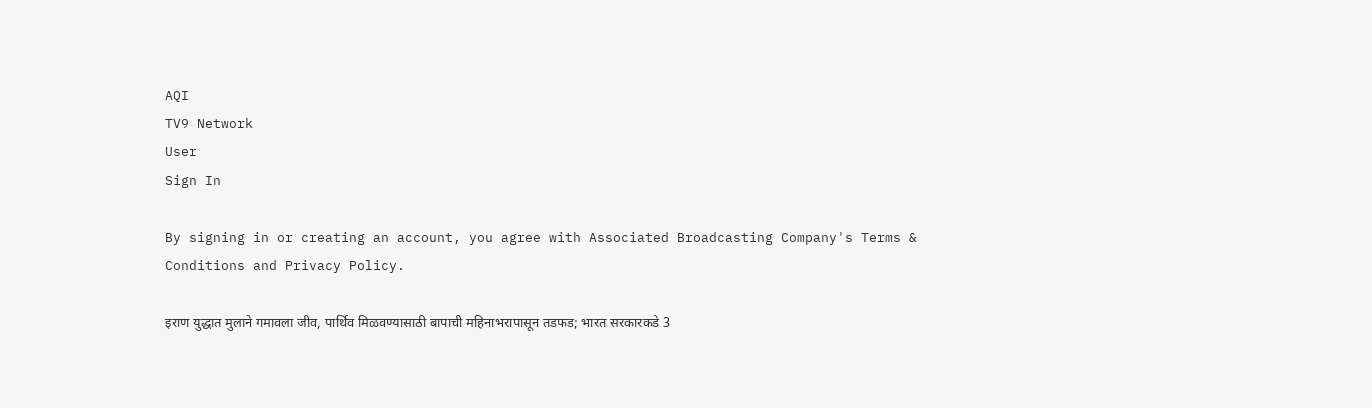AQI
TV9 Network
User
Sign In

By signing in or creating an account, you agree with Associated Broadcasting Company's Terms & Conditions and Privacy Policy.

इराण युद्धात मुलाने गमावला जीव, पार्थिव मिळवण्यासाठी बापाची महिनाभरापासून तडफड; भारत सरकारकडे 3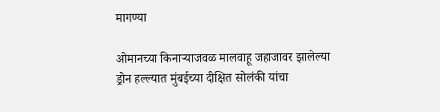मागण्या

ओमानच्या किनाऱ्याजवळ मालवाहू जहाजावर झालेल्या ड्रोन हल्ल्यात मुंबईच्या दीक्षित सोलंकी यांचा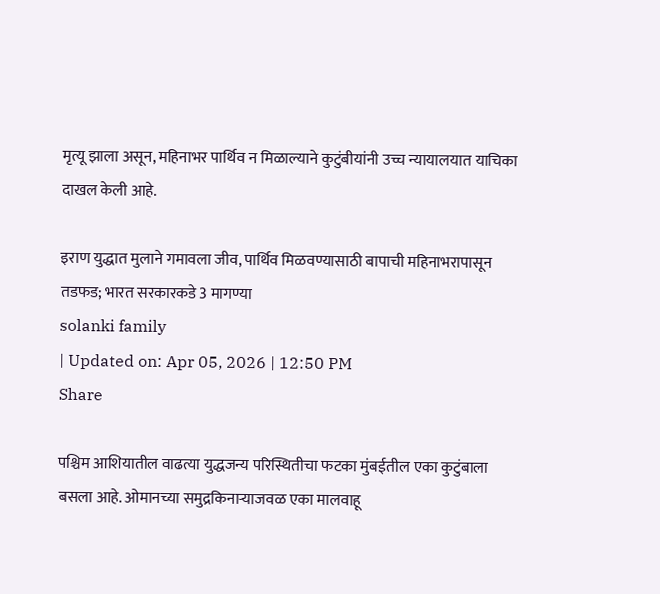मृत्यू झाला असून, महिनाभर पार्थिव न मिळाल्याने कुटुंबीयांनी उच्च न्यायालयात याचिका दाखल केली आहे.

इराण युद्धात मुलाने गमावला जीव, पार्थिव मिळवण्यासाठी बापाची महिनाभरापासून तडफड; भारत सरकारकडे 3 मागण्या
solanki family
| Updated on: Apr 05, 2026 | 12:50 PM
Share

पश्चिम आशियातील वाढत्या युद्धजन्य परिस्थितीचा फटका मुंबईतील एका कुटुंबाला बसला आहे. ओमानच्या समुद्रकिनाऱ्याजवळ एका मालवाहू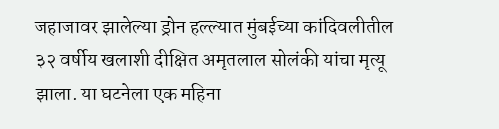जहाजावर झालेल्या ड्रोन हल्ल्यात मुंबईच्या कांदिवलीतील ३२ वर्षीय खलाशी दीक्षित अमृतलाल सोलंकी यांचा मृत्यू झाला. या घटनेला एक महिना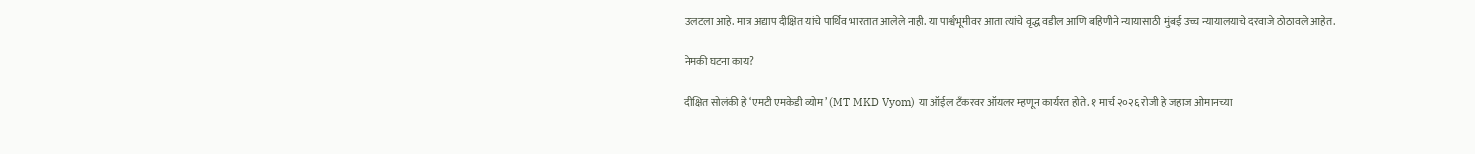उलटला आहे. मात्र अद्याप दीक्षित यांचे पार्थिव भारतात आलेले नाही. या पार्श्वभूमीवर आता त्यांचे वृद्ध वडील आणि बहिणीने न्यायासाठी मुंबई उच्च न्यायालयाचे दरवाजे ठोठावले आहेत.

नेमकी घटना काय?

दीक्षित सोलंकी हे ‘एमटी एमकेडी व्योम’ (MT MKD Vyom) या ऑईल टँकरवर ऑयलर म्हणून कार्यरत होते. १ मार्च २०२६ रोजी हे जहाज ओमानच्या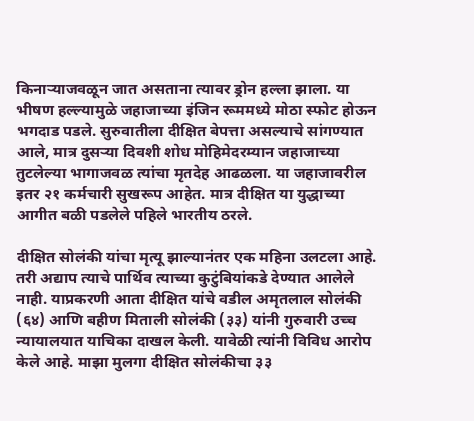किनाऱ्याजवळून जात असताना त्यावर ड्रोन हल्ला झाला. या भीषण हल्ल्यामुळे जहाजाच्या इंजिन रूममध्ये मोठा स्फोट होऊन भगदाड पडले. सुरुवातीला दीक्षित बेपत्ता असल्याचे सांगण्यात आले, मात्र दुसऱ्या दिवशी शोध मोहिमेदरम्यान जहाजाच्या तुटलेल्या भागाजवळ त्यांचा मृतदेह आढळला. या जहाजावरील इतर २१ कर्मचारी सुखरूप आहेत. मात्र दीक्षित या युद्धाच्या आगीत बळी पडलेले पहिले भारतीय ठरले.

दीक्षित सोलंकी यांचा मृत्यू झाल्यानंतर एक महिना उलटला आहे. तरी अद्याप त्याचे पार्थिव त्याच्या कुटुंबियांकडे देण्यात आलेले नाही. याप्रकरणी आता दीक्षित यांचे वडील अमृतलाल सोलंकी (६४) आणि बहीण मिताली सोलंकी (३३) यांनी गुरुवारी उच्च न्यायालयात याचिका दाखल केली. यावेळी त्यांनी विविध आरोप केले आहे. माझा मुलगा दीक्षित सोलंकीचा ३३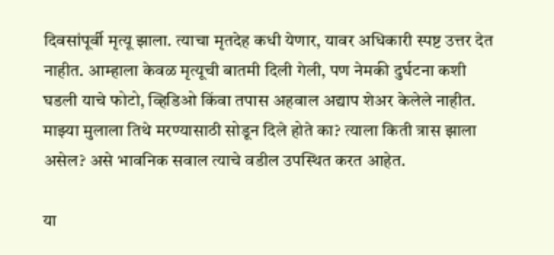दिवसांपूर्वी मृत्यू झाला. त्याचा मृतदेह कधी येणार, यावर अधिकारी स्पष्ट उत्तर देत नाहीत. आम्हाला केवळ मृत्यूची बातमी दिली गेली, पण नेमकी दुर्घटना कशी घडली याचे फोटो, व्हिडिओ किंवा तपास अहवाल अद्याप शेअर केलेले नाहीत. माझ्या मुलाला तिथे मरण्यासाठी सोडून दिले होते का? त्याला किती त्रास झाला असेल? असे भावनिक सवाल त्याचे वडील उपस्थित करत आहेत.

या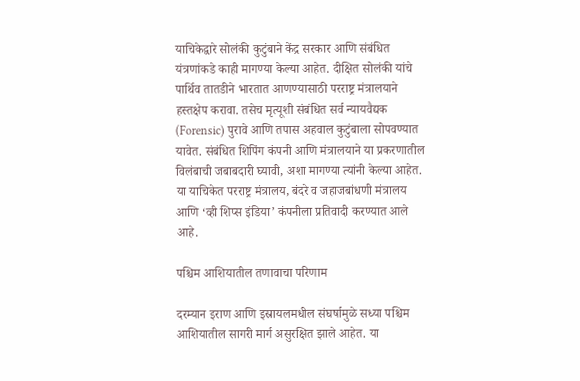याचिकेद्वारे सोलंकी कुटुंबाने केंद्र सरकार आणि संबंधित यंत्रणांकडे काही मागण्या केल्या आहेत. दीक्षित सोलंकी यांचे पार्थिव तातडीने भारतात आणण्यासाठी परराष्ट्र मंत्रालयाने हस्तक्षेप करावा. तसेच मृत्यूशी संबंधित सर्व न्यायवैद्यक (Forensic) पुरावे आणि तपास अहवाल कुटुंबाला सोपवण्यात यावेत. संबंधित शिपिंग कंपनी आणि मंत्रालयाने या प्रकरणातील विलंबाची जबाबदारी घ्यावी, अशा मागण्या त्यांनी केल्या आहेत. या याचिकेत परराष्ट्र मंत्रालय, बंदरे व जहाजबांधणी मंत्रालय आणि ‘व्ही शिप्स इंडिया’ कंपनीला प्रतिवादी करण्यात आले आहे.

पश्चिम आशियातील तणावाचा परिणाम

दरम्यान इराण आणि इस्रायलमधील संघर्षामुळे सध्या पश्चिम आशियातील सागरी मार्ग असुरक्षित झाले आहेत. या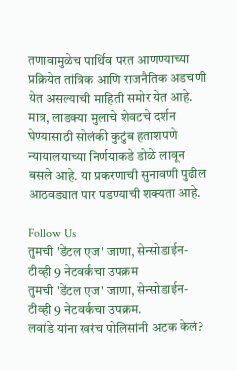तणावामुळेच पार्थिव परत आणण्याच्या प्रक्रियेत तांत्रिक आणि राजनैतिक अडचणी येत असल्याची माहिती समोर येत आहे. मात्र, लाडक्या मुलाचे शेवटचे दर्शन घेण्यासाठी सोलंकी कुटुंब हताशपणे न्यायालयाच्या निर्णयाकडे डोळे लावून बसले आहे. या प्रकरणाची सुनावणी पुढील आठवड्यात पार पडण्याची शक्यता आहे.

Follow Us
तुमची 'डेंटल एज' जाणा, सेन्सोडाईन-टीव्ही 9 नेटवर्कचा उपक्रम
तुमची 'डेंटल एज' जाणा, सेन्सोडाईन-टीव्ही 9 नेटवर्कचा उपक्रम.
लवांडे यांना खरंच पोलिसांनी अटक केलं?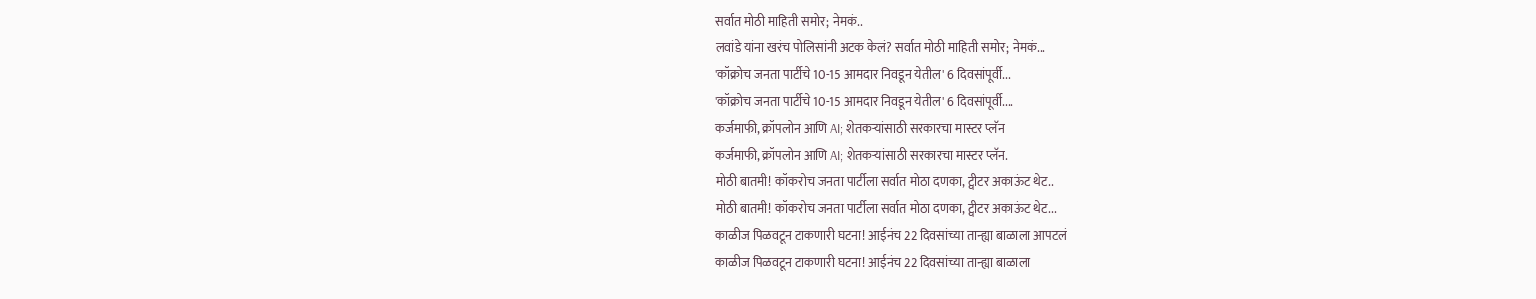सर्वात मोठी माहिती समोर; नेमकं..
लवांडे यांना खरंच पोलिसांनी अटक केलं? सर्वात मोठी माहिती समोर; नेमकं...
'कॉक्रोच जनता पार्टीचे 10-15 आमदार निवडून येतील' 6 दिवसांपूर्वी...
'कॉक्रोच जनता पार्टीचे 10-15 आमदार निवडून येतील' 6 दिवसांपूर्वी....
कर्जमाफी, क्रॉपलोन आणि AI; शेतकऱ्यांसाठी सरकारचा मास्टर प्लॅन
कर्जमाफी, क्रॉपलोन आणि AI; शेतकऱ्यांसाठी सरकारचा मास्टर प्लॅन.
मोठी बातमी! कॉकरोच जनता पार्टीला सर्वात मोठा दणका, ट्वीटर अकाऊंट थेट..
मोठी बातमी! कॉकरोच जनता पार्टीला सर्वात मोठा दणका, ट्वीटर अकाऊंट थेट...
काळीज पिळवटून टाकणारी घटना! आईनंच 22 दिवसांच्या तान्ह्या बाळाला आपटलं
काळीज पिळवटून टाकणारी घटना! आईनंच 22 दिवसांच्या तान्ह्या बाळाला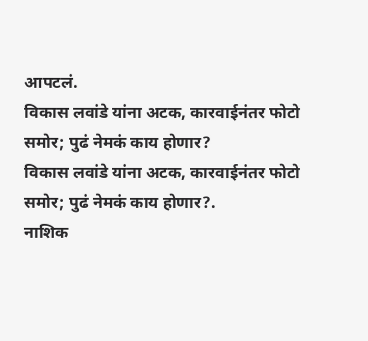आपटलं.
विकास लवांडे यांना अटक, कारवाईनंतर फोटो समोर; पुढं नेमकं काय होणार?
विकास लवांडे यांना अटक, कारवाईनंतर फोटो समोर; पुढं नेमकं काय होणार?.
नाशिक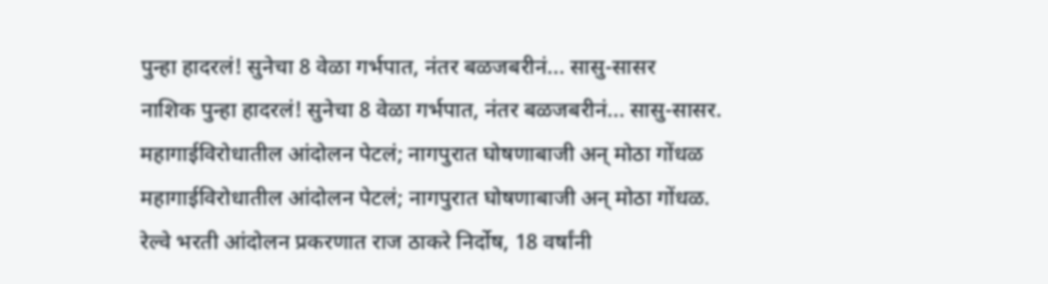पुन्हा हादरलं! सुनेचा 8 वेळा गर्भपात, नंतर बळजबरीनं... सासु-सासर
नाशिक पुन्हा हादरलं! सुनेचा 8 वेळा गर्भपात, नंतर बळजबरीनं... सासु-सासर.
महागाईविरोधातील आंदोलन पेटलं; नागपुरात घोषणाबाजी अन् मोठा गोंधळ
महागाईविरोधातील आंदोलन पेटलं; नागपुरात घोषणाबाजी अन् मोठा गोंधळ.
रेल्वे भरती आंदोलन प्रकरणात राज ठाकरे निर्दोष, 18 वर्षांनी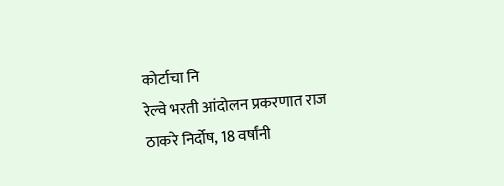कोर्टाचा नि
रेल्वे भरती आंदोलन प्रकरणात राज ठाकरे निर्दोष, 18 वर्षांनी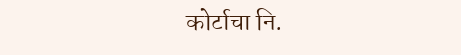कोर्टाचा नि.